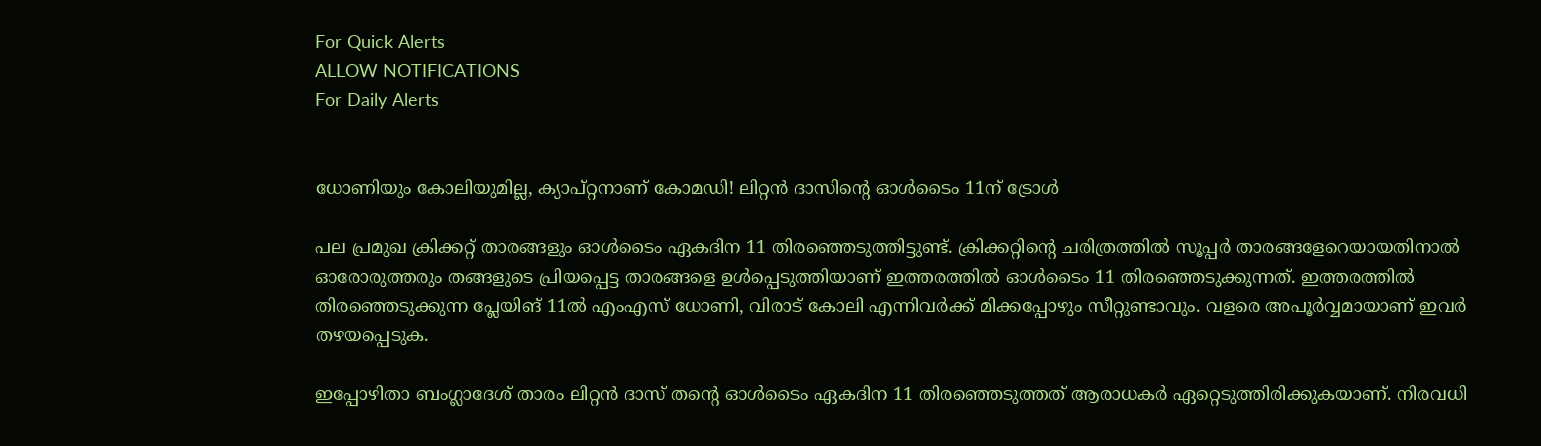For Quick Alerts
ALLOW NOTIFICATIONS
For Daily Alerts


ധോണിയും കോലിയുമില്ല, ക്യാപ്റ്റനാണ് കോമഡി! ലിറ്റന്‍ ദാസിന്റെ ഓള്‍ടൈം 11ന് ട്രോള്‍

പല പ്രമുഖ ക്രിക്കറ്റ് താരങ്ങളും ഓള്‍ടൈം ഏകദിന 11 തിരഞ്ഞെടുത്തിട്ടുണ്ട്. ക്രിക്കറ്റിന്റെ ചരിത്രത്തില്‍ സൂപ്പര്‍ താരങ്ങളേറെയായതിനാല്‍ ഓരോരുത്തരും തങ്ങളുടെ പ്രിയപ്പെട്ട താരങ്ങളെ ഉള്‍പ്പെടുത്തിയാണ് ഇത്തരത്തില്‍ ഓള്‍ടൈം 11 തിരഞ്ഞെടുക്കുന്നത്. ഇത്തരത്തില്‍ തിരഞ്ഞെടുക്കുന്ന പ്ലേയിങ് 11ല്‍ എംഎസ് ധോണി, വിരാട് കോലി എന്നിവര്‍ക്ക് മിക്കപ്പോഴും സീറ്റുണ്ടാവും. വളരെ അപൂര്‍വ്വമായാണ് ഇവര്‍ തഴയപ്പെടുക.

ഇപ്പോഴിതാ ബംഗ്ലാദേശ് താരം ലിറ്റന്‍ ദാസ് തന്റെ ഓള്‍ടൈം ഏകദിന 11 തിരഞ്ഞെടുത്തത് ആരാധകര്‍ ഏറ്റെടുത്തിരിക്കുകയാണ്. നിരവധി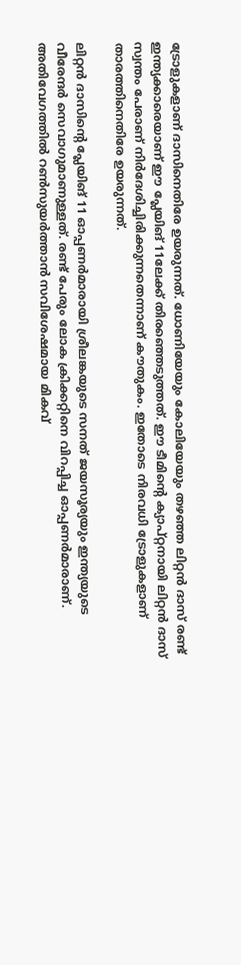ട്രോളുകളാണ് ദാസിനെതിരേ ഉയരുന്നത്. ധോണിയേയും കോലിയേയും തഴഞ്ഞ ലിറ്റന്‍ ദാസ് രണ്ട് ഇന്ത്യക്കാരെയാണ് ഈ പ്ലേയിങ് 11ലേക്ക് തിരഞ്ഞെടുത്തത്. ഈ ടീമിന്റെ ക്യാപ്റ്റനായി ലിറ്റന്‍ ദാസ് സ്വന്തം പേരാണ് നിര്‍ദേശിച്ചിരിക്കുന്നതെന്നാണ് കൗതുകം. ഇതോടെ നിരവധി ട്രോളുകളാണ് താരത്തിനെതിരേ ഉയരുന്നത്.

ലിറ്റന്‍ ദാസിന്റെ പ്ലേയിങ് 11 ഓപ്പണര്‍മാരായി ശ്രീലങ്കയുടെ സനത് ജയസൂര്യയും ഇന്ത്യയുടെ വീരേന്ദര്‍ സെവാഗുമാണുള്ളത്. രണ്ട് പേരും ലോക ക്രിക്കറ്റിനെ വിറപ്പിച്ച ഓപ്പണര്‍മാരാണ്. അതിവേഗത്തില്‍ റണ്‍സുയര്‍ത്താന്‍ സവിശേഷമായ മികവ്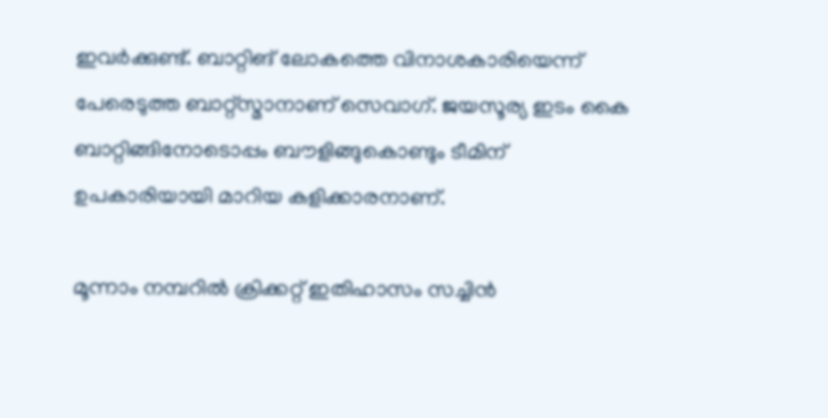ഇവര്‍ക്കുണ്ട്. ബാറ്റിങ് ലോകത്തെ വിനാശകാരിയെന്ന് പേരെടുത്ത ബാറ്റ്‌സ്മാനാണ് സെവാഗ്. ജയസൂര്യ ഇടം കൈ ബാറ്റിങ്ങിനോടൊപ്പം ബൗളിങ്ങുകൊണ്ടും ടീമിന് ഉപകാരിയായി മാറിയ കളിക്കാരനാണ്.

മൂന്നാം നമ്പറില്‍ ക്രിക്കറ്റ് ഇതിഹാസം സച്ചിന്‍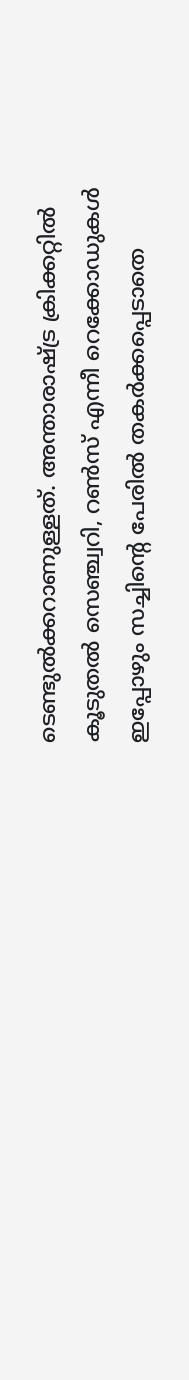ടെണ്ടുല്‍ക്കറാണുള്ളത്. അന്താരാഷ്ട്ര ക്രിക്കറ്റില്‍ കൂടുതല്‍ സെഞ്ച്വറി, റണ്‍സ് എന്നീ റെക്കോഡുകള്‍ ഇപ്പോഴും സച്ചിന്റെ പേരില്‍ തകര്‍ക്കപ്പെടാതെ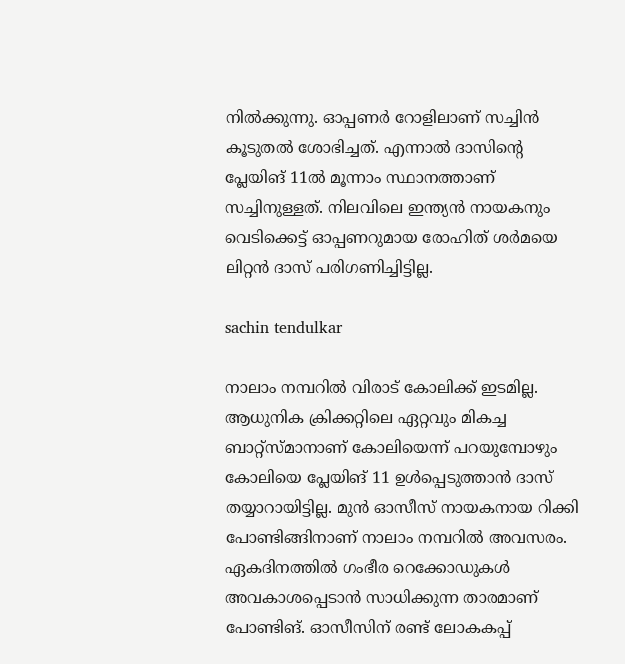നില്‍ക്കുന്നു. ഓപ്പണര്‍ റോളിലാണ് സച്ചിന്‍ കൂടുതല്‍ ശോഭിച്ചത്. എന്നാല്‍ ദാസിന്റെ പ്ലേയിങ് 11ല്‍ മൂന്നാം സ്ഥാനത്താണ് സച്ചിനുള്ളത്. നിലവിലെ ഇന്ത്യന്‍ നായകനും വെടിക്കെട്ട് ഓപ്പണറുമായ രോഹിത് ശര്‍മയെ ലിറ്റന്‍ ദാസ് പരിഗണിച്ചിട്ടില്ല.

sachin tendulkar

നാലാം നമ്പറില്‍ വിരാട് കോലിക്ക് ഇടമില്ല. ആധുനിക ക്രിക്കറ്റിലെ ഏറ്റവും മികച്ച ബാറ്റ്‌സ്മാനാണ് കോലിയെന്ന് പറയുമ്പോഴും കോലിയെ പ്ലേയിങ് 11 ഉള്‍പ്പെടുത്താന്‍ ദാസ് തയ്യാറായിട്ടില്ല. മുന്‍ ഓസീസ് നായകനായ റിക്കി പോണ്ടിങ്ങിനാണ് നാലാം നമ്പറില്‍ അവസരം. ഏകദിനത്തില്‍ ഗംഭീര റെക്കോഡുകള്‍ അവകാശപ്പെടാന്‍ സാധിക്കുന്ന താരമാണ് പോണ്ടിങ്. ഓസീസിന് രണ്ട് ലോകകപ്പ്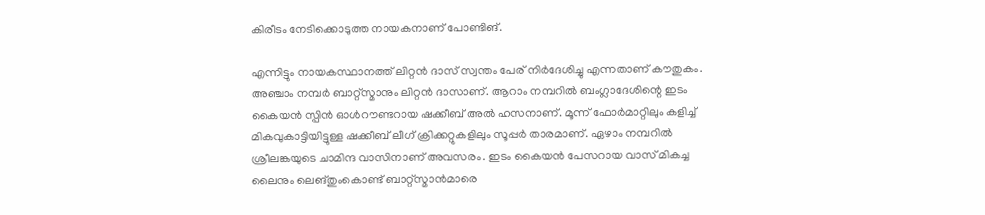കിരീടം നേടിക്കൊടുത്ത നായകനാണ് പോണ്ടിങ്.

എന്നിട്ടും നായകസ്ഥാനത്ത് ലിറ്റന്‍ ദാസ് സ്വന്തം പേര് നിര്‍ദേശിച്ചു എന്നതാണ് കൗതുകം. അഞ്ചാം നമ്പര്‍ ബാറ്റ്‌സ്മാനും ലിറ്റന്‍ ദാസാണ്. ആറാം നമ്പറില്‍ ബംഗ്ലാദേശിന്റെ ഇടം കൈയന്‍ സ്പിന്‍ ഓള്‍റൗണ്ടറായ ഷക്കീബ് അല്‍ ഹസനാണ്. മൂന്ന് ഫോര്‍മാറ്റിലും കളിച്ച് മികവുകാട്ടിയിട്ടുള്ള ഷക്കീബ് ലീഗ് ക്രിക്കറ്റുകളിലും സൂപ്പര്‍ താരമാണ്. ഏഴാം നമ്പറില്‍ ശ്രീലങ്കയുടെ ചാമിന്ദ വാസിനാണ് അവസരം. ഇടം കൈയന്‍ പേസറായ വാസ് മികച്ച ലൈനും ലെങ്തുംകൊണ്ട് ബാറ്റ്‌സ്മാന്‍മാരെ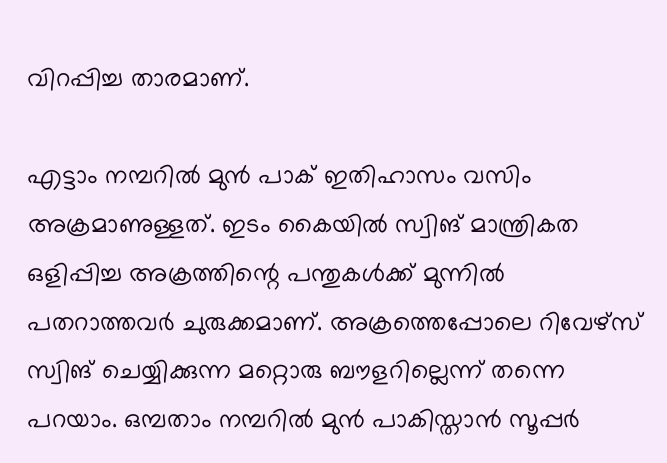വിറപ്പിച്ച താരമാണ്.

എട്ടാം നമ്പറില്‍ മുന്‍ പാക് ഇതിഹാസം വസിം അക്രമാണുള്ളത്. ഇടം കൈയില്‍ സ്വിങ് മാന്ത്രികത ഒളിപ്പിച്ച അക്രത്തിന്റെ പന്തുകള്‍ക്ക് മുന്നില്‍ പതറാത്തവര്‍ ചുരുക്കമാണ്. അക്രത്തെപ്പോലെ റിവേഴ്‌സ് സ്വിങ് ചെയ്യിക്കുന്ന മറ്റൊരു ബൗളറില്ലെന്ന് തന്നെ പറയാം. ഒമ്പതാം നമ്പറില്‍ മുന്‍ പാകിസ്താന്‍ സൂപ്പര്‍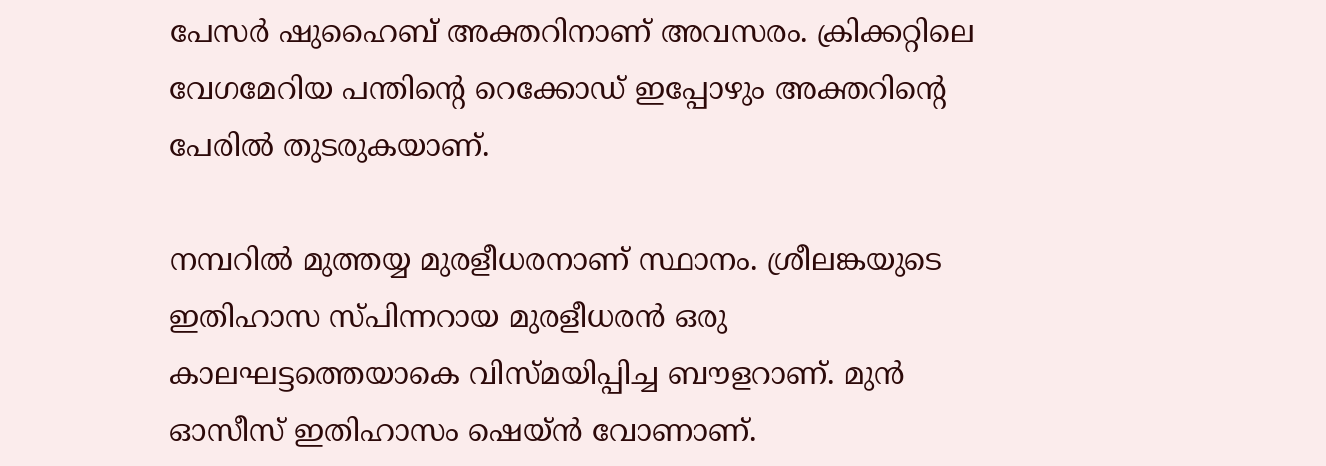പേസര്‍ ഷുഹൈബ് അക്തറിനാണ് അവസരം. ക്രിക്കറ്റിലെ വേഗമേറിയ പന്തിന്റെ റെക്കോഡ് ഇപ്പോഴും അക്തറിന്റെ പേരില്‍ തുടരുകയാണ്.

നമ്പറില്‍ മുത്തയ്യ മുരളീധരനാണ് സ്ഥാനം. ശ്രീലങ്കയുടെ ഇതിഹാസ സ്പിന്നറായ മുരളീധരന്‍ ഒരു കാലഘട്ടത്തെയാകെ വിസ്മയിപ്പിച്ച ബൗളറാണ്. മുന്‍ ഓസീസ് ഇതിഹാസം ഷെയ്ന്‍ വോണാണ്.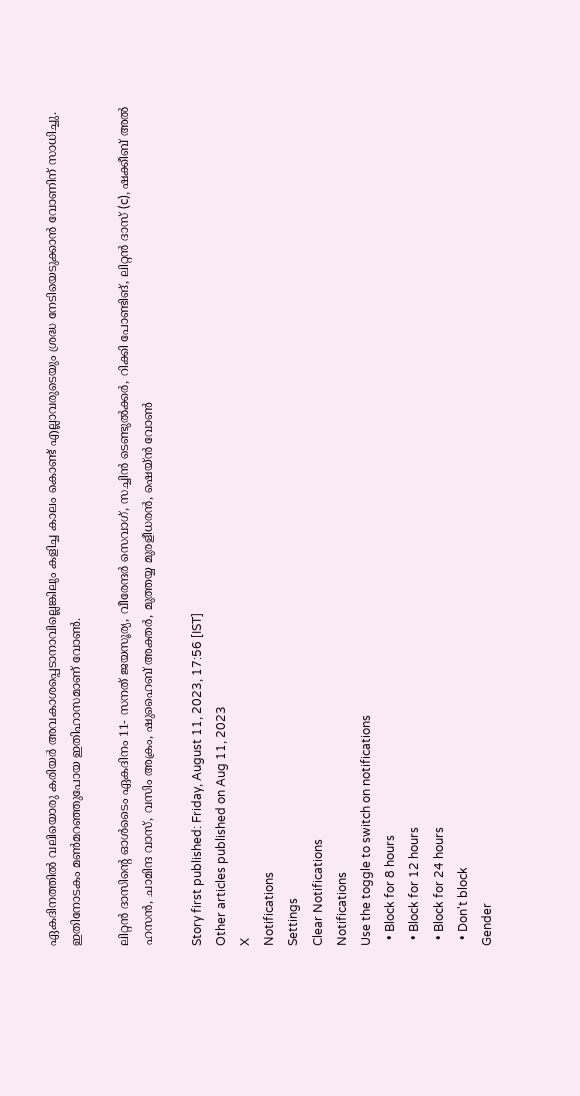ഏകദിനത്തില്‍ വലിയൊരു കരിയര്‍ അവകാശപ്പെടാനാവില്ലെങ്കിലും കളിച്ച കാലം കൊണ്ട് എല്ലാവരുടെയും ശ്രദ്ധ നേടിയെടുക്കാന്‍ വോണിന് സാധിച്ചു. ഇതിനോടകം മണ്‍മറഞ്ഞുപോയ ഇതിഹാസമാണ് വോണ്‍.

ലിറ്റന്‍ ദാസിന്റെ ഓള്‍ടൈം ഏകദിനം 11- സനത് ജയസൂര്യ, വീരേന്ദര്‍ സെവാഗ്, സച്ചിന്‍ ടെണ്ടുല്‍ക്കര്‍, റിക്കി പോണ്ടിങ്, ലിറ്റന്‍ ദാസ് (c), ഷക്കീബ് അല്‍ ഹസന്‍, ചാമിന്ദ വാസ്, വസിം അക്രം, ഷുഹൈബ് അക്തര്‍, മുത്തയ്യ മുരളീധരന്‍, ഷെയ്ന്‍ വോണ്‍

Story first published: Friday, August 11, 2023, 17:56 [IST]
Other articles published on Aug 11, 2023
X
Notifications
Settings
Clear Notifications
Notifications
Use the toggle to switch on notifications
  • Block for 8 hours
  • Block for 12 hours
  • Block for 24 hours
  • Don't block
Gender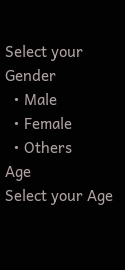Select your Gender
  • Male
  • Female
  • Others
Age
Select your Age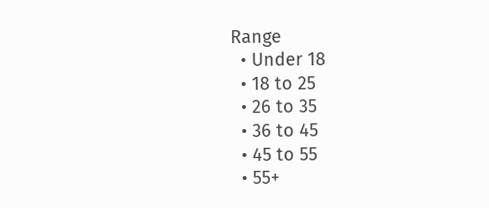Range
  • Under 18
  • 18 to 25
  • 26 to 35
  • 36 to 45
  • 45 to 55
  • 55+